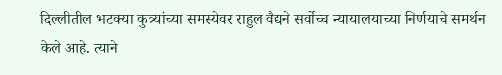दिल्लीतील भटक्या कुत्र्यांच्या समस्येवर राहुल वैद्यने सर्वोच्च न्यायालयाच्या निर्णयाचे समर्थन केले आहे. त्याने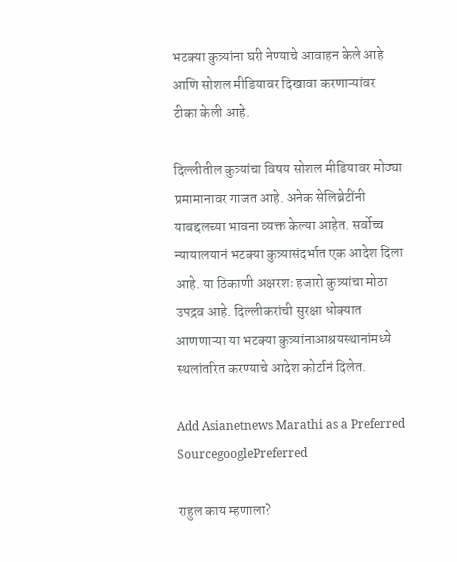भटक्या कुत्र्यांना घरी नेण्याचे आवाहन केले आहे आणि सोशल मीडियावर दिखावा करणाऱ्यांवर टीका केली आहे.

दिल्लीतील कुत्र्यांचा विषय सोशल मीडियावर मोठ्या प्रमामानावर गाजत आहे. अनेक सेलिब्रेटींनी याबद्दलच्या भावना व्यक्त केल्या आहेत. सर्वोच्च न्यायालयानं भटक्या कुत्र्यासंदर्भात एक आदेश दिला आहे. या ठिकाणी अक्षरशः हजारो कुत्र्यांचा मोठा उपद्रव आहे. दिल्लीकरांची सुरक्षा धोक्यात आणणाऱ्या या भटक्या कुत्र्यांनाआश्रयस्थानांमध्ये स्थलांतरित करण्याचे आदेश कोर्टानं दिलेत.

Add Asianetnews Marathi as a Preferred SourcegooglePreferred

राहुल काय म्हणाला?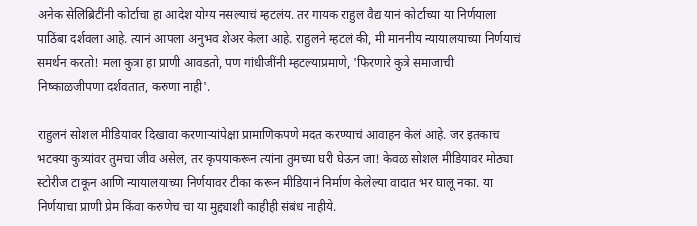अनेक सेलिब्रिटींनी कोर्टाचा हा आदेश योग्य नसल्याचं म्हटलंय. तर गायक राहुल वैद्य यानं कोर्टाच्या या निर्णयाला पाठिंबा दर्शवला आहे. त्यानं आपला अनुभव शेअर केला आहे. राहुलने म्हटलं की, मी माननीय न्यायालयाच्या निर्णयाचं समर्थन करतो! मला कुत्रा हा प्राणी आवडतो, पण गांधीजींनी म्हटल्याप्रमाणे, 'फिरणारे कुत्रे समाजाची निष्काळजीपणा दर्शवतात, करुणा नाही'.

राहुलनं सोशल मीडियावर दिखावा करणाऱ्यांपेक्षा प्रामाणिकपणे मदत करण्याचं आवाहन केलं आहे. जर इतकाच भटक्या कुत्र्यांवर तुमचा जीव असेल, तर कृपयाकरून त्यांना तुमच्या घरी घेऊन जा! केवळ सोशल मीडियावर मोठ्या स्टोरीज टाकून आणि न्यायालयाच्या निर्णयावर टीका करून मीडियानं निर्माण केलेल्या वादात भर घालू नका. या निर्णयाचा प्राणी प्रेम किंवा करुणेच चा या मुद्द्याशी काहीही संबंध नाहीये.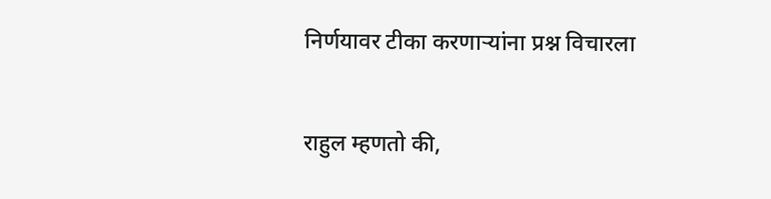निर्णयावर टीका करणाऱ्यांना प्रश्न विचारला

राहुल म्हणतो की,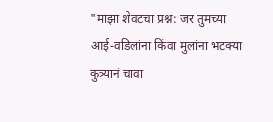"माझा शेवटचा प्रश्न: जर तुमच्या आई-वडिलांना किंवा मुलांना भटक्या कुत्र्यानं चावा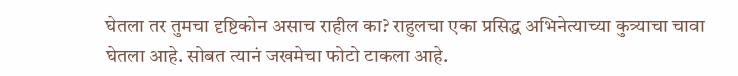घेतला तर तुमचा दृष्टिकोन असाच राहील का? राहुलचा एका प्रसिद्ध अभिनेत्याच्या कुत्र्याचा चावा घेतला आहे. सोबत त्यानं जखमेचा फोटो टाकला आहे.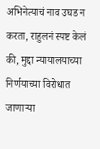अभिनेत्याचं नाव उघड न करता, राहुलनं स्पष्ट केलं की, मुद्दा न्यायालयाच्या निर्णयाच्या विरोधात जाणाऱ्या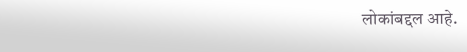लोकांबद्दल आहे.